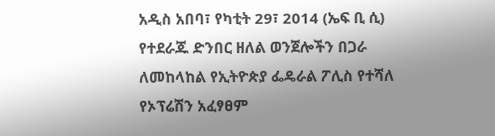አዲስ አበባ፣ የካቲት 29፣ 2014 (ኤፍ ቢ ሲ) የተደራጁ ድንበር ዘለል ወንጀሎችን በጋራ ለመከላከል የኢትዮጵያ ፌዴራል ፖሊስ የተሻለ የኦፕሬሽን አፈፃፀም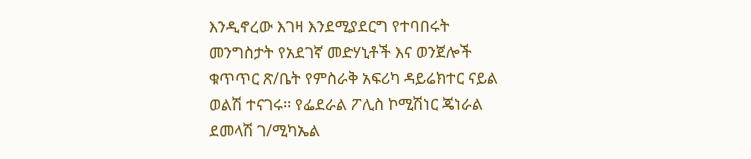እንዲኖረው እገዛ እንደሚያደርግ የተባበሩት መንግስታት የአደገኛ መድሃኒቶች እና ወንጀሎች ቁጥጥር ጽ/ቤት የምስራቅ አፍሪካ ዳይሬክተር ናይል ወልሽ ተናገሩ፡፡ የፌደራል ፖሊስ ኮሚሽነር ጄነራል ደመላሽ ገ/ሚካኤል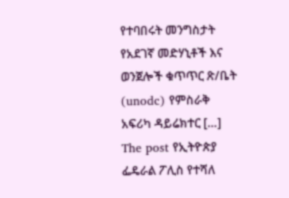የተባበሩት መንግስታት የአደገኛ መድሃኒቶች እና ወንጀሎች ቁጥጥር ጽ/ቤት (unodc) የምስራቅ አፍሪካ ዳይሬክተር […]
The post የኢትዮጵያ ፌዴራል ፖሊስ የተሻለ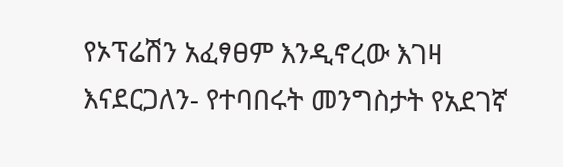የኦፕሬሽን አፈፃፀም እንዲኖረው እገዛ እናደርጋለን- የተባበሩት መንግስታት የአደገኛ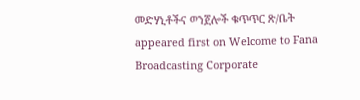መድሃኒቶችና ወንጀሎች ቁጥጥር ጽ/ቤት appeared first on Welcome to Fana Broadcasting Corporate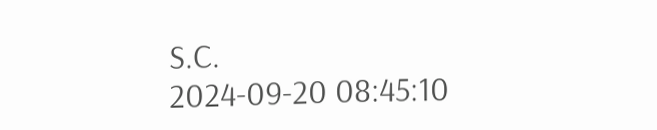S.C.
2024-09-20 08:45:10